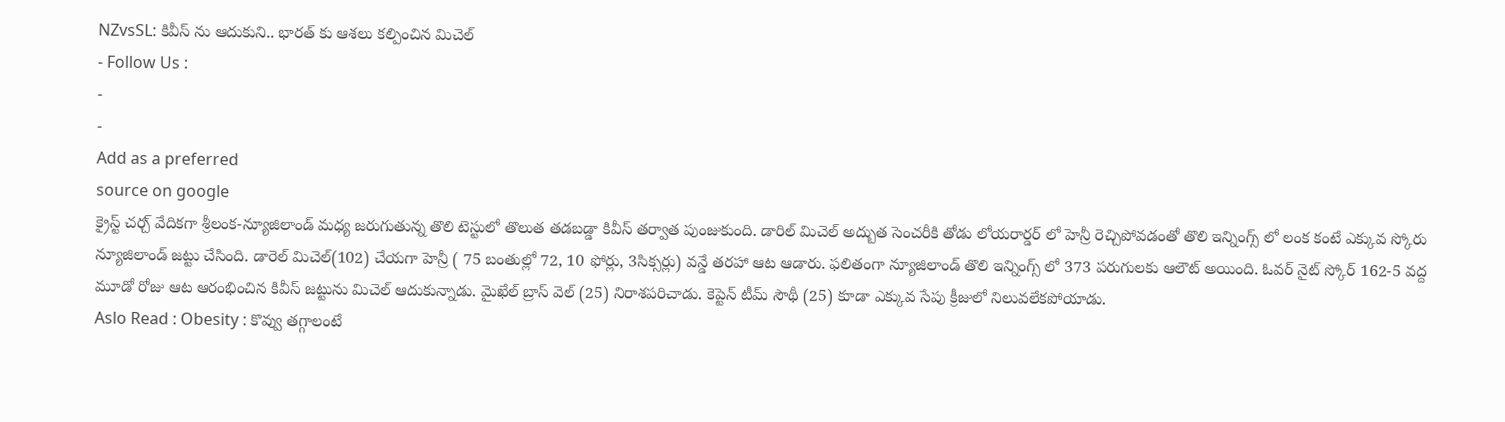NZvsSL: కివీస్ ను ఆదుకుని.. భారత్ కు ఆశలు కల్పించిన మిచెల్
- Follow Us :
-
-
Add as a preferred
source on google
క్రైస్ట్ చర్చ్ వేదికగా శ్రీలంక-న్యూజిలాండ్ మధ్య జరుగుతున్న తొలి టెస్టులో తొలుత తడబడ్డా కివీస్ తర్వాత పుంజుకుంది. డారిల్ మిచెల్ అద్బుత సెంచరీకి తోడు లోయరార్డర్ లో హెన్రీ రెచ్చిపోవడంతో తొలి ఇన్నింగ్స్ లో లంక కంటే ఎక్కువ స్కోరు న్యూజిలాండ్ జట్టు చేసింది. డారెల్ మిచెల్(102) చేయగా హెన్రీ ( 75 బంతుల్లో 72, 10 ఫోర్లు, 3సిక్సర్లు) వన్డే తరహా ఆట ఆడారు. ఫలితంగా న్యూజిలాండ్ తొలి ఇన్నింగ్స్ లో 373 పరుగులకు ఆలౌట్ అయింది. ఓవర్ నైట్ స్కోర్ 162-5 వద్ద మూడో రోజు ఆట ఆరంభించిన కివీస్ జట్టును మిచెల్ ఆదుకున్నాడు. మైఖేల్ బ్రాస్ వెల్ (25) నిరాశపరిచాడు. కెప్టెన్ టీమ్ సౌథీ (25) కూడా ఎక్కువ సేపు క్రీజులో నిలువలేకపోయాడు.
Aslo Read : Obesity : కొవ్వు తగ్గాలంటే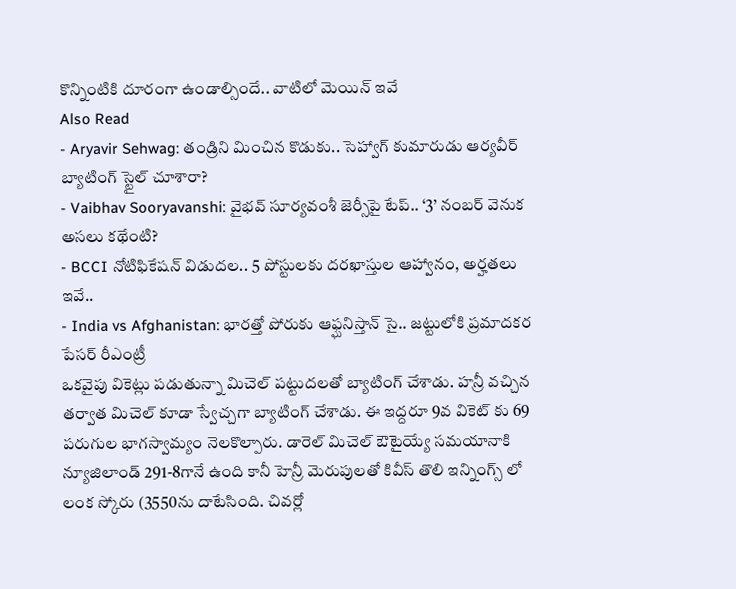కొన్నింటికి దూరంగా ఉండాల్సిందే.. వాటిలో మెయిన్ ఇవే
Also Read
- Aryavir Sehwag: తండ్రిని మించిన కొడుకు.. సెహ్వాగ్ కుమారుడు ఆర్యవీర్ బ్యాటింగ్ స్టైల్ చూశారా?
- Vaibhav Sooryavanshi: వైభవ్ సూర్యవంశీ జెర్సీపై టేప్.. ‘3’ నంబర్ వెనుక అసలు కథేంటి?
- BCCI నోటిఫికేషన్ విడుదల.. 5 పోస్టులకు దరఖాస్తుల ఆహ్వానం, అర్హతలు ఇవే..
- India vs Afghanistan: భారత్తో పోరుకు ఆఫ్ఘనిస్తాన్ సై.. జట్టులోకి ప్రమాదకర పేసర్ రీఎంట్రీ
ఒకవైపు వికెట్లు పడుతున్నా మిచెల్ పట్టుదలతో బ్యాటింగ్ చేశాడు. హన్రీ వచ్చిన తర్వాత మిచెల్ కూడా స్వేచ్చగా బ్యాటింగ్ చేశాడు. ఈ ఇద్దరూ 9వ వికెట్ కు 69 పరుగుల భాగస్వామ్యం నెలకొల్పారు. డారెల్ మిచెల్ ఔటైయ్యే సమయానాకి న్యూజిలాండ్ 291-8గానే ఉంది కానీ హెన్రీ మెరుపులతో కివీస్ తొలి ఇన్నింగ్స్ లో లంక స్కోరు (3550ను దాటేసింది. చివర్లో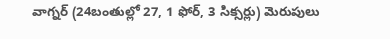వాగ్నర్ (24బంతుల్లో 27, 1 ఫోర్, 3 సిక్సర్లు) మెరుపులు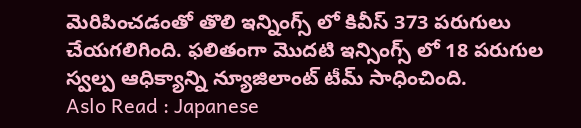మెరిపించడంతో తొలి ఇన్నింగ్స్ లో కివీస్ 373 పరుగులు చేయగలిగింది. ఫలితంగా మొదటి ఇన్సింగ్స్ లో 18 పరుగుల స్వల్ప ఆధిక్యాన్ని న్యూజిలాంట్ టీమ్ సాధించింది.
Aslo Read : Japanese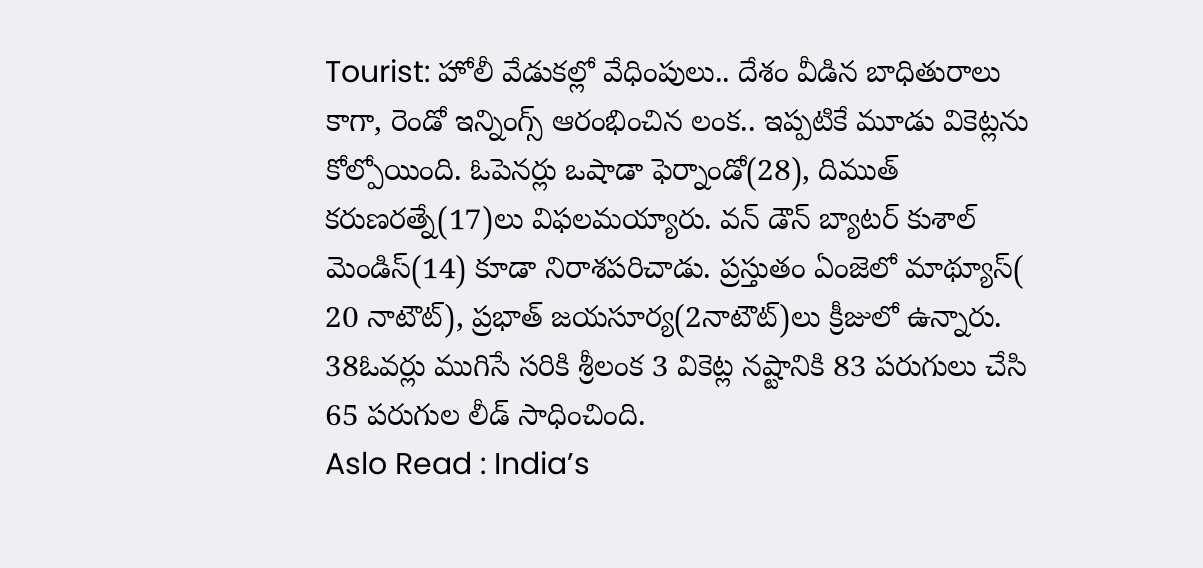Tourist: హోలీ వేడుకల్లో వేధింపులు.. దేశం వీడిన బాధితురాలు
కాగా, రెండో ఇన్నింగ్స్ ఆరంభించిన లంక.. ఇప్పటికే మూడు వికెట్లను కోల్పోయింది. ఓపెనర్లు ఒషాడా ఫెర్నాండో(28), దిముత్ కరుణరత్నే(17)లు విఫలమయ్యారు. వన్ డౌన్ బ్యాటర్ కుశాల్ మెండిస్(14) కూడా నిరాశపరిచాడు. ప్రస్తుతం ఏంజెలో మాథ్యూస్( 20 నాటౌట్), ప్రభాత్ జయసూర్య(2నాటౌట్)లు క్రీజులో ఉన్నారు. 38ఓవర్లు ముగిసే సరికి శ్రీలంక 3 వికెట్ల నష్టానికి 83 పరుగులు చేసి 65 పరుగుల లీడ్ సాధించింది.
Aslo Read : India’s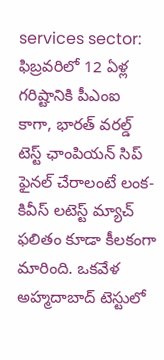services sector: ఫిబ్రవరిలో 12 ఏళ్ల గరిష్టానికి పీఎంఐ
కాగా, భారత్ వరల్డ్ టెస్ట్ ఛాంపియన్ సిప్ ఫైనల్ చేరాలంటే లంక-కివీస్ లటెస్ట్ మ్యాచ్ ఫలితం కూడా కీలకంగా మారింది. ఒకవేళ అహ్మదాబాద్ టెస్టులో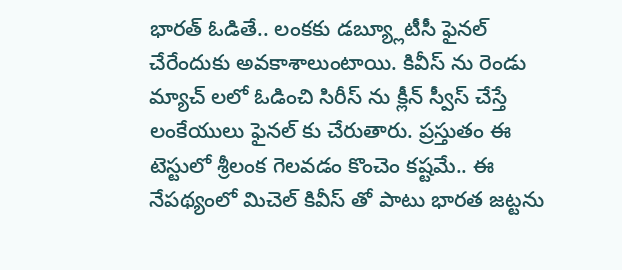భారత్ ఓడితే.. లంకకు డబ్య్లూటీసీ ఫైనల్ చేరేందుకు అవకాశాలుంటాయి. కివీస్ ను రెండు మ్యాచ్ లలో ఓడించి సిరీస్ ను క్లీన్ స్వీస్ చేస్తే లంకేయులు ఫైనల్ కు చేరుతారు. ప్రస్తుతం ఈ టెస్టులో శ్రీలంక గెలవడం కొంచెం కష్టమే.. ఈ నేపథ్యంలో మిచెల్ కివీస్ తో పాటు భారత జట్టను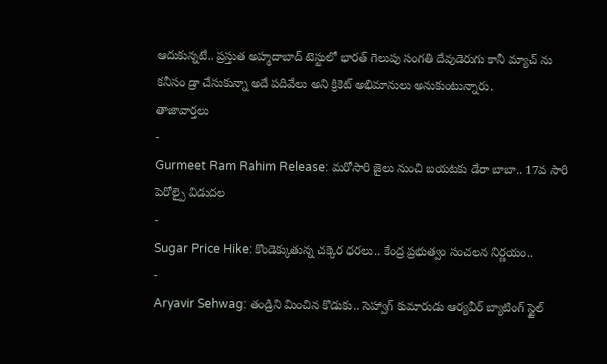ఆదుకున్నటే.. ప్రస్తుత అహ్మదాబాద్ టెస్టులో భారత్ గెలుపు సంగతి దేవుడెరుగు కానీ మ్యాచ్ ను కనీసం డ్రా చేసుకున్నా అదే పదివేలు అని క్రికెట్ అభిమానులు అనుకుంటున్నారు.
తాజావార్తలు
-
Gurmeet Ram Rahim Release: మరోసారి జైలు నుంచి బయటకు డేరా బాబా.. 17వ సారి పెరోల్పై విడుదల
-
Sugar Price Hike: కొండెక్కుతున్న చక్కెర ధరలు.. కేంద్ర ప్రభుత్వం సంచలన నిర్ణయం..
-
Aryavir Sehwag: తండ్రిని మించిన కొడుకు.. సెహ్వాగ్ కుమారుడు ఆర్యవీర్ బ్యాటింగ్ స్టైల్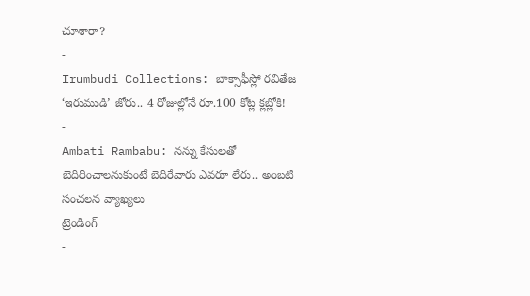చూశారా?
-
Irumbudi Collections: బాక్సాఫీస్లో రవితేజ ‘ఇరుముడి’ జోరు.. 4 రోజుల్లోనే రూ.100 కోట్ల క్లబ్లోకి!
-
Ambati Rambabu: నన్ను కేసులతో బెదిరించాలనుకుంటే బెదిరేవారు ఎవరూ లేరు.. అంబటి సంచలన వ్యాఖ్యలు
ట్రెండింగ్
-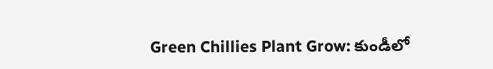Green Chillies Plant Grow: కుండీలో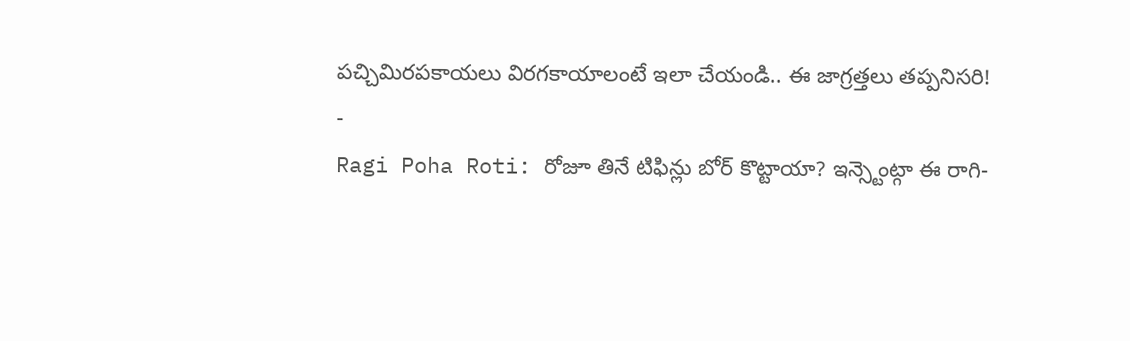పచ్చిమిరపకాయలు విరగకాయాలంటే ఇలా చేయండి.. ఈ జాగ్రత్తలు తప్పనిసరి!
-
Ragi Poha Roti: రోజూ తినే టిఫిన్లు బోర్ కొట్టాయా? ఇన్స్టెంట్గా ఈ రాగి-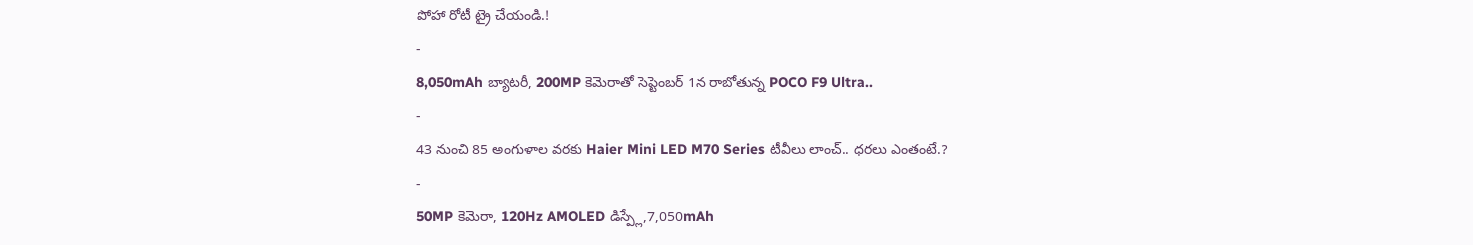పోహా రోటీ ట్రై చేయండి.!
-
8,050mAh బ్యాటరీ, 200MP కెమెరాతో సెప్టెంబర్ 1న రాబోతున్న POCO F9 Ultra..
-
43 నుంచి 85 అంగుళాల వరకు Haier Mini LED M70 Series టీవీలు లాంచ్.. ధరలు ఎంతంటే.?
-
50MP కెమెరా, 120Hz AMOLED డిస్ప్లే,7,050mAh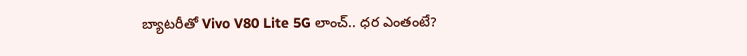బ్యాటరీతో Vivo V80 Lite 5G లాంచ్.. ధర ఎంతంటే?